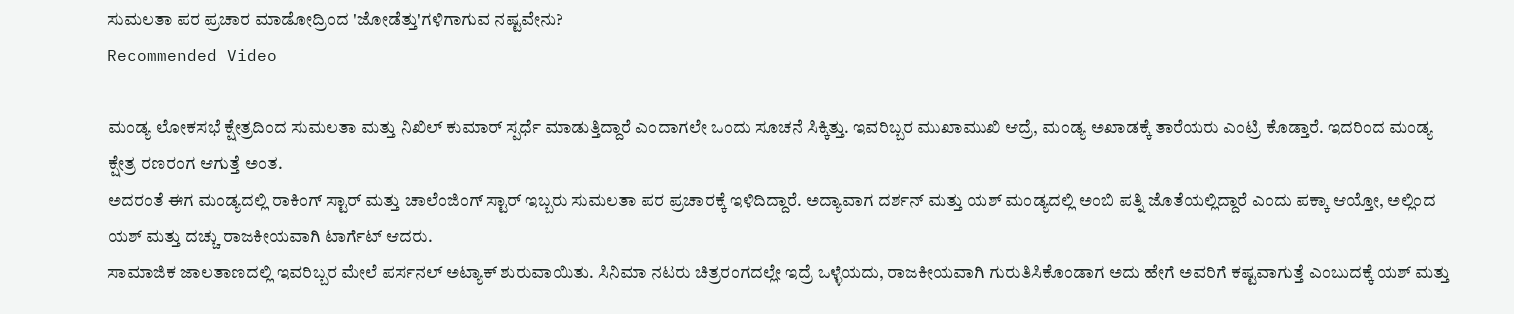ಸುಮಲತಾ ಪರ ಪ್ರಚಾರ ಮಾಡೋದ್ರಿಂದ 'ಜೋಡೆತ್ತು'ಗಳಿಗಾಗುವ ನಷ್ಟವೇನು?
Recommended Video

ಮಂಡ್ಯ ಲೋಕಸಭೆ ಕ್ಷೇತ್ರದಿಂದ ಸುಮಲತಾ ಮತ್ತು ನಿಖಿಲ್ ಕುಮಾರ್ ಸ್ಪರ್ಧೆ ಮಾಡುತ್ತಿದ್ದಾರೆ ಎಂದಾಗಲೇ ಒಂದು ಸೂಚನೆ ಸಿಕ್ಕಿತ್ತು. ಇವರಿಬ್ಬರ ಮುಖಾಮುಖಿ ಆದ್ರೆ, ಮಂಡ್ಯ ಅಖಾಡಕ್ಕೆ ತಾರೆಯರು ಎಂಟ್ರಿ ಕೊಡ್ತಾರೆ. ಇದರಿಂದ ಮಂಡ್ಯ ಕ್ಷೇತ್ರ ರಣರಂಗ ಆಗುತ್ತೆ ಅಂತ.
ಅದರಂತೆ ಈಗ ಮಂಡ್ಯದಲ್ಲಿ ರಾಕಿಂಗ್ ಸ್ಟಾರ್ ಮತ್ತು ಚಾಲೆಂಜಿಂಗ್ ಸ್ಟಾರ್ ಇಬ್ಬರು ಸುಮಲತಾ ಪರ ಪ್ರಚಾರಕ್ಕೆ ಇಳಿದಿದ್ದಾರೆ. ಅದ್ಯಾವಾಗ ದರ್ಶನ್ ಮತ್ತು ಯಶ್ ಮಂಡ್ಯದಲ್ಲಿ ಅಂಬಿ ಪತ್ನಿ ಜೊತೆಯಲ್ಲಿದ್ದಾರೆ ಎಂದು ಪಕ್ಕಾ ಆಯ್ತೋ, ಅಲ್ಲಿಂದ ಯಶ್ ಮತ್ತು ದಚ್ಚು ರಾಜಕೀಯವಾಗಿ ಟಾರ್ಗೆಟ್ ಆದರು.
ಸಾಮಾಜಿಕ ಜಾಲತಾಣದಲ್ಲಿ ಇವರಿಬ್ಬರ ಮೇಲೆ ಪರ್ಸನಲ್ ಅಟ್ಯಾಕ್ ಶುರುವಾಯಿತು. ಸಿನಿಮಾ ನಟರು ಚಿತ್ರರಂಗದಲ್ಲೇ ಇದ್ರೆ ಒಳ್ಳೆಯದು, ರಾಜಕೀಯವಾಗಿ ಗುರುತಿಸಿಕೊಂಡಾಗ ಅದು ಹೇಗೆ ಅವರಿಗೆ ಕಷ್ಟವಾಗುತ್ತೆ ಎಂಬುದಕ್ಕೆ ಯಶ್ ಮತ್ತು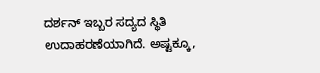ದರ್ಶನ್ ಇಬ್ಬರ ಸದ್ಯದ ಸ್ಥಿತಿ ಉದಾಹರಣೆಯಾಗಿದೆ. ಅಷ್ಟಕ್ಕೂ,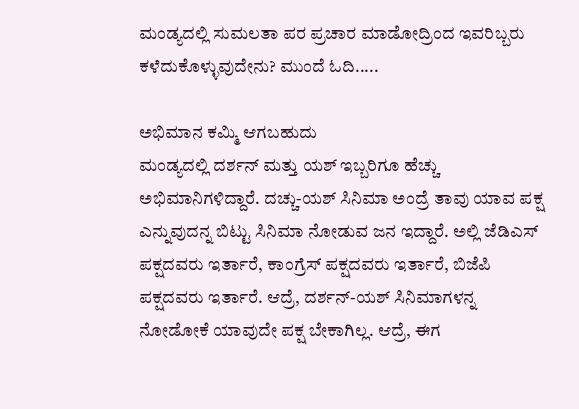ಮಂಡ್ಯದಲ್ಲಿ ಸುಮಲತಾ ಪರ ಪ್ರಚಾರ ಮಾಡೋದ್ರಿಂದ ಇವರಿಬ್ಬರು ಕಳೆದುಕೊಳ್ಳುವುದೇನು? ಮುಂದೆ ಓದಿ.....

ಅಭಿಮಾನ ಕಮ್ಮಿ ಆಗಬಹುದು
ಮಂಡ್ಯದಲ್ಲಿ ದರ್ಶನ್ ಮತ್ತು ಯಶ್ ಇಬ್ಬರಿಗೂ ಹೆಚ್ಚು ಅಭಿಮಾನಿಗಳಿದ್ದಾರೆ. ದಚ್ಚು-ಯಶ್ ಸಿನಿಮಾ ಅಂದ್ರೆ ತಾವು ಯಾವ ಪಕ್ಷ ಎನ್ನುವುದನ್ನ ಬಿಟ್ಟು ಸಿನಿಮಾ ನೋಡುವ ಜನ ಇದ್ದಾರೆ. ಅಲ್ಲಿ ಜೆಡಿಎಸ್ ಪಕ್ಷದವರು ಇರ್ತಾರೆ, ಕಾಂಗ್ರೆಸ್ ಪಕ್ಷದವರು ಇರ್ತಾರೆ, ಬಿಜೆಪಿ ಪಕ್ಷದವರು ಇರ್ತಾರೆ. ಆದ್ರೆ, ದರ್ಶನ್-ಯಶ್ ಸಿನಿಮಾಗಳನ್ನ ನೋಡೋಕೆ ಯಾವುದೇ ಪಕ್ಷ ಬೇಕಾಗಿಲ್ಲ. ಆದ್ರೆ, ಈಗ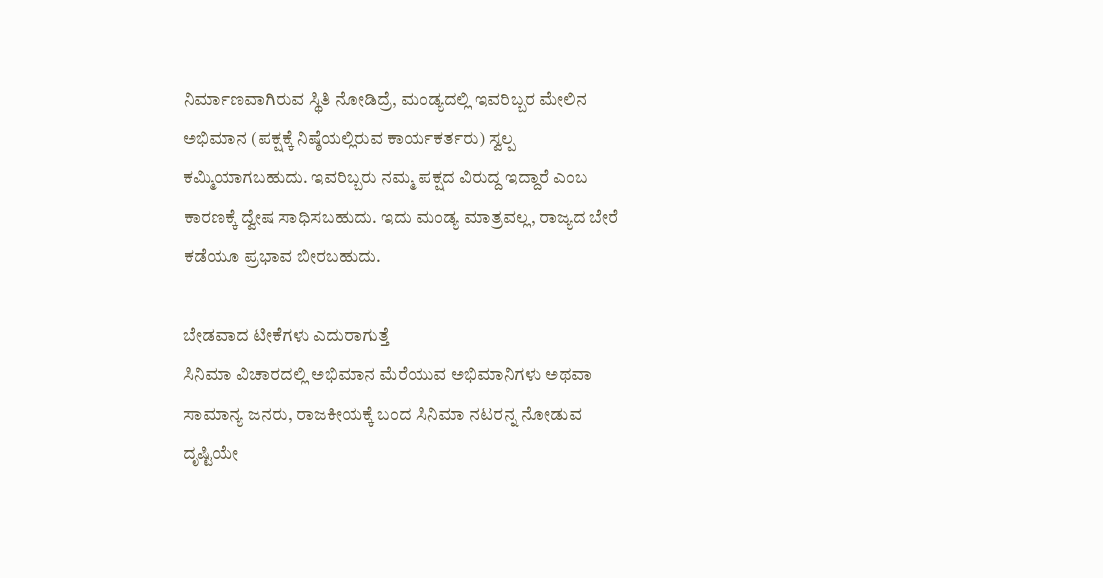ನಿರ್ಮಾಣವಾಗಿರುವ ಸ್ಥಿತಿ ನೋಡಿದ್ರೆ, ಮಂಡ್ಯದಲ್ಲಿ ಇವರಿಬ್ಬರ ಮೇಲಿನ ಅಭಿಮಾನ (ಪಕ್ಷಕ್ಕೆ ನಿಷ್ಠೆಯಲ್ಲಿರುವ ಕಾರ್ಯಕರ್ತರು) ಸ್ವಲ್ಪ ಕಮ್ಮಿಯಾಗಬಹುದು. ಇವರಿಬ್ಬರು ನಮ್ಮ ಪಕ್ಷದ ವಿರುದ್ದ ಇದ್ದಾರೆ ಎಂಬ ಕಾರಣಕ್ಕೆ ದ್ವೇಷ ಸಾಧಿಸಬಹುದು. ಇದು ಮಂಡ್ಯ ಮಾತ್ರವಲ್ಲ, ರಾಜ್ಯದ ಬೇರೆ ಕಡೆಯೂ ಪ್ರಭಾವ ಬೀರಬಹುದು.

ಬೇಡವಾದ ಟೀಕೆಗಳು ಎದುರಾಗುತ್ತೆ
ಸಿನಿಮಾ ವಿಚಾರದಲ್ಲಿ ಅಭಿಮಾನ ಮೆರೆಯುವ ಅಭಿಮಾನಿಗಳು ಅಥವಾ ಸಾಮಾನ್ಯ ಜನರು, ರಾಜಕೀಯಕ್ಕೆ ಬಂದ ಸಿನಿಮಾ ನಟರನ್ನ ನೋಡುವ ದೃಷ್ಟಿಯೇ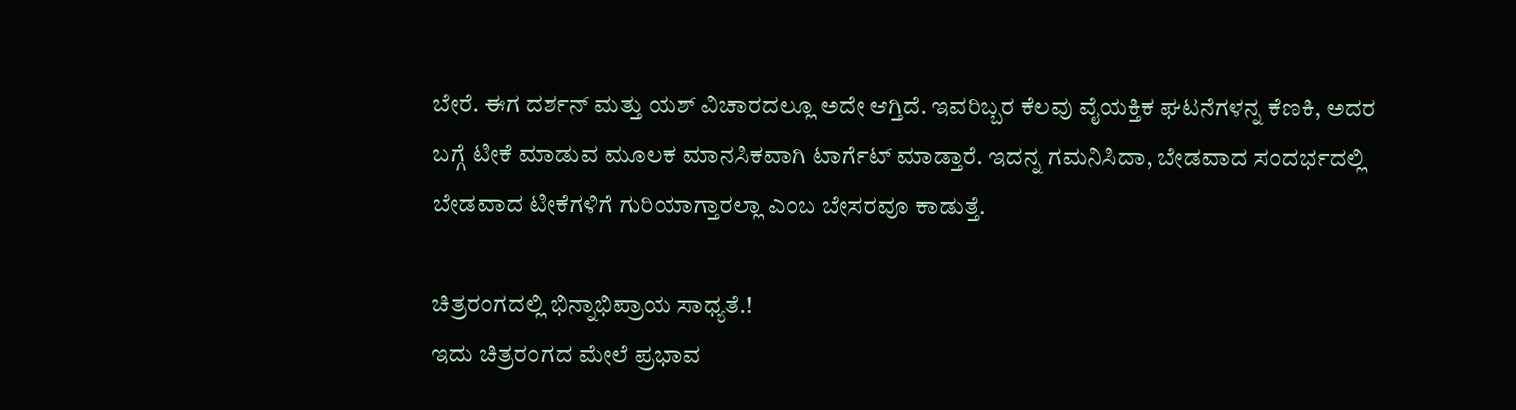ಬೇರೆ. ಈಗ ದರ್ಶನ್ ಮತ್ತು ಯಶ್ ವಿಚಾರದಲ್ಲೂ ಅದೇ ಆಗ್ತಿದೆ. ಇವರಿಬ್ಬರ ಕೆಲವು ವೈಯಕ್ತಿಕ ಘಟನೆಗಳನ್ನ ಕೆಣಕಿ, ಅದರ ಬಗ್ಗೆ ಟೀಕೆ ಮಾಡುವ ಮೂಲಕ ಮಾನಸಿಕವಾಗಿ ಟಾರ್ಗೆಟ್ ಮಾಡ್ತಾರೆ. ಇದನ್ನ ಗಮನಿಸಿದಾ, ಬೇಡವಾದ ಸಂದರ್ಭದಲ್ಲಿ ಬೇಡವಾದ ಟೀಕೆಗಳಿಗೆ ಗುರಿಯಾಗ್ತಾರಲ್ಲಾ ಎಂಬ ಬೇಸರವೂ ಕಾಡುತ್ತೆ.

ಚಿತ್ರರಂಗದಲ್ಲಿ ಭಿನ್ನಾಭಿಪ್ರಾಯ ಸಾಧ್ಯತೆ.!
ಇದು ಚಿತ್ರರಂಗದ ಮೇಲೆ ಪ್ರಭಾವ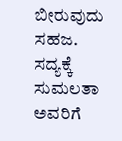ಬೀರುವುದು ಸಹಜ. ಸದ್ಯಕ್ಕೆ ಸುಮಲತಾ ಅವರಿಗೆ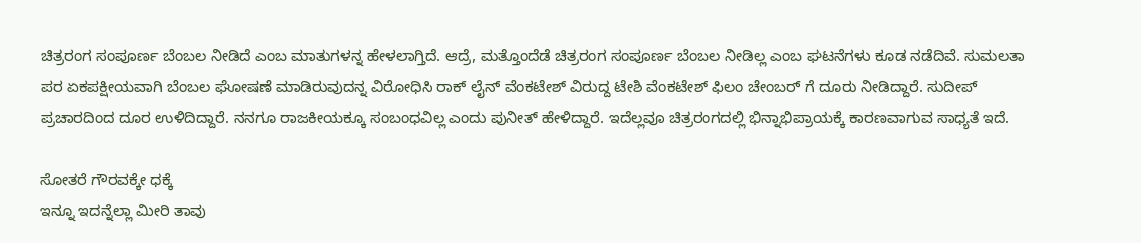ಚಿತ್ರರಂಗ ಸಂಪೂರ್ಣ ಬೆಂಬಲ ನೀಡಿದೆ ಎಂಬ ಮಾತುಗಳನ್ನ ಹೇಳಲಾಗ್ತಿದೆ. ಆದ್ರೆ, ಮತ್ತೊಂದೆಡೆ ಚಿತ್ರರಂಗ ಸಂಪೂರ್ಣ ಬೆಂಬಲ ನೀಡಿಲ್ಲ ಎಂಬ ಘಟನೆಗಳು ಕೂಡ ನಡೆದಿವೆ. ಸುಮಲತಾ ಪರ ಏಕಪಕ್ಷೀಯವಾಗಿ ಬೆಂಬಲ ಘೋಷಣೆ ಮಾಡಿರುವುದನ್ನ ವಿರೋಧಿಸಿ ರಾಕ್ ಲೈನ್ ವೆಂಕಟೇಶ್ ವಿರುದ್ದ ಟೇಶಿ ವೆಂಕಟೇಶ್ ಫಿಲಂ ಚೇಂಬರ್ ಗೆ ದೂರು ನೀಡಿದ್ದಾರೆ. ಸುದೀಪ್ ಪ್ರಚಾರದಿಂದ ದೂರ ಉಳಿದಿದ್ದಾರೆ. ನನಗೂ ರಾಜಕೀಯಕ್ಕೂ ಸಂಬಂಧವಿಲ್ಲ ಎಂದು ಪುನೀತ್ ಹೇಳಿದ್ದಾರೆ. ಇದೆಲ್ಲವೂ ಚಿತ್ರರಂಗದಲ್ಲಿ ಭಿನ್ನಾಭಿಪ್ರಾಯಕ್ಕೆ ಕಾರಣವಾಗುವ ಸಾಧ್ಯತೆ ಇದೆ.

ಸೋತರೆ ಗೌರವಕ್ಕೇ ಧಕ್ಕೆ
ಇನ್ನೂ ಇದನ್ನೆಲ್ಲಾ ಮೀರಿ ತಾವು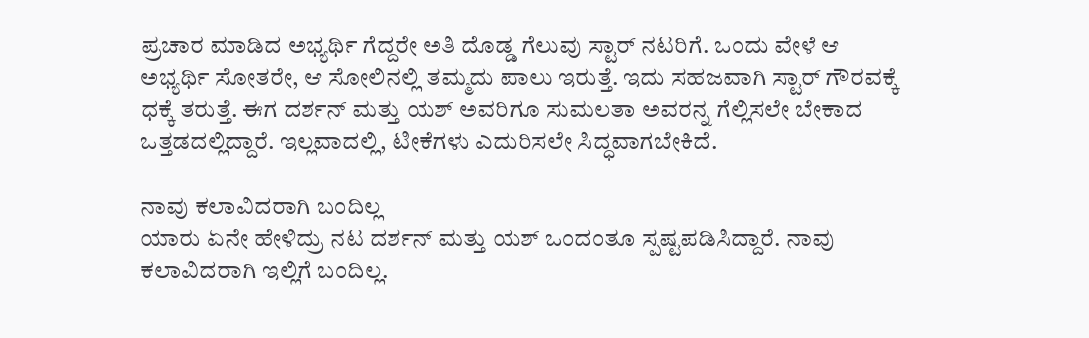ಪ್ರಚಾರ ಮಾಡಿದ ಅಭ್ಯರ್ಥಿ ಗೆದ್ದರೇ ಅತಿ ದೊಡ್ಡ ಗೆಲುವು ಸ್ಟಾರ್ ನಟರಿಗೆ. ಒಂದು ವೇಳೆ ಆ ಅಭ್ಯರ್ಥಿ ಸೋತರೇ, ಆ ಸೋಲಿನಲ್ಲಿ ತಮ್ಮದು ಪಾಲು ಇರುತ್ತೆ. ಇದು ಸಹಜವಾಗಿ ಸ್ಟಾರ್ ಗೌರವಕ್ಕೆ ಧಕ್ಕೆ ತರುತ್ತೆ. ಈಗ ದರ್ಶನ್ ಮತ್ತು ಯಶ್ ಅವರಿಗೂ ಸುಮಲತಾ ಅವರನ್ನ ಗೆಲ್ಲಿಸಲೇ ಬೇಕಾದ ಒತ್ತಡದಲ್ಲಿದ್ದಾರೆ. ಇಲ್ಲವಾದಲ್ಲಿ, ಟೀಕೆಗಳು ಎದುರಿಸಲೇ ಸಿದ್ಧವಾಗಬೇಕಿದೆ.

ನಾವು ಕಲಾವಿದರಾಗಿ ಬಂದಿಲ್ಲ
ಯಾರು ಏನೇ ಹೇಳಿದ್ರು ನಟ ದರ್ಶನ್ ಮತ್ತು ಯಶ್ ಒಂದಂತೂ ಸ್ಪಷ್ಟಪಡಿಸಿದ್ದಾರೆ. ನಾವು ಕಲಾವಿದರಾಗಿ ಇಲ್ಲಿಗೆ ಬಂದಿಲ್ಲ.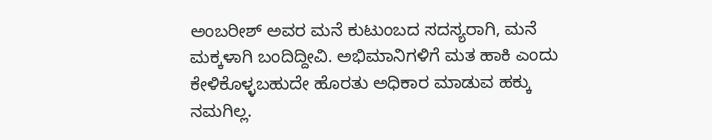ಅಂಬರೀಶ್ ಅವರ ಮನೆ ಕುಟುಂಬದ ಸದಸ್ಯರಾಗಿ, ಮನೆ ಮಕ್ಕಳಾಗಿ ಬಂದಿದ್ದೀವಿ. ಅಭಿಮಾನಿಗಳಿಗೆ ಮತ ಹಾಕಿ ಎಂದು ಕೇಳಿಕೊಳ್ಳಬಹುದೇ ಹೊರತು ಅಧಿಕಾರ ಮಾಡುವ ಹಕ್ಕು ನಮಗಿಲ್ಲ.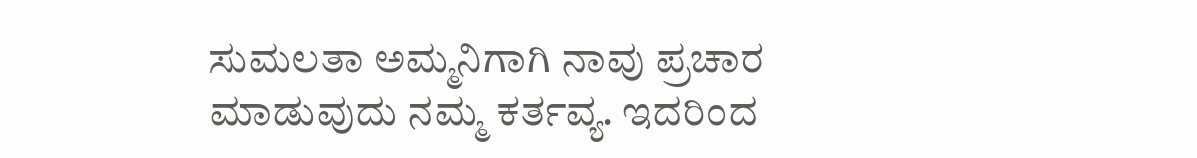ಸುಮಲತಾ ಅಮ್ಮನಿಗಾಗಿ ನಾವು ಪ್ರಚಾರ ಮಾಡುವುದು ನಮ್ಮ ಕರ್ತವ್ಯ. ಇದರಿಂದ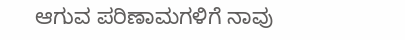ಆಗುವ ಪರಿಣಾಮಗಳಿಗೆ ನಾವು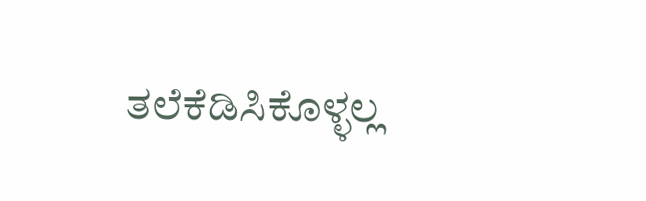ತಲೆಕೆಡಿಸಿಕೊಳ್ಳಲ್ಲ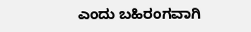ಎಂದು ಬಹಿರಂಗವಾಗಿ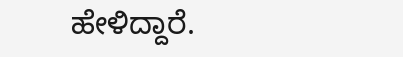ಹೇಳಿದ್ದಾರೆ.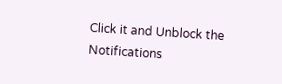Click it and Unblock the Notifications